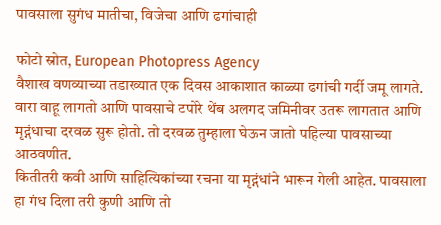पावसाला सुगंध मातीचा, विजेचा आणि ढगांचाही

फोटो स्रोत, European Photopress Agency
वैशाख वणव्याच्या तडाख्यात एक दिवस आकाशात काळ्या ढगांची गर्दी जमू लागते. वारा वाहू लागतो आणि पावसाचे टपोरे थेंब अलगद जमिनीवर उतरू लागतात आणि मृद्गंधाचा दरवळ सुरू होतो. तो दरवळ तुम्हाला घेऊन जातो पहिल्या पावसाच्या आठवणीत.
कितीतरी कवी आणि साहित्यिकांच्या रचना या मृद्गंधांने भारून गेली आहेत. पावसाला हा गंध दिला तरी कुणी आणि तो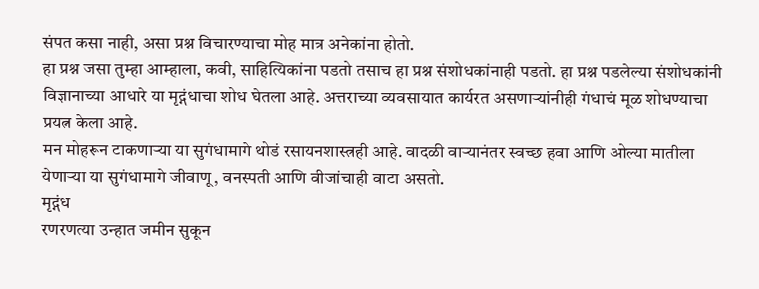संपत कसा नाही, असा प्रश्न विचारण्याचा मोह मात्र अनेकांना होतो.
हा प्रश्न जसा तुम्हा आम्हाला, कवी, साहित्यिकांना पडतो तसाच हा प्रश्न संशोधकांनाही पडतो. हा प्रश्न पडलेल्या संशोधकांनी विज्ञानाच्या आधारे या मृद्गंधाचा शोध घेतला आहे. अत्तराच्या व्यवसायात कार्यरत असणाऱ्यांनीही गंधाचं मूळ शोधण्याचा प्रयत्न केला आहे.
मन मोहरून टाकणाऱ्या या सुगंधामागे थोडं रसायनशास्त्रही आहे. वादळी वाऱ्यानंतर स्वच्छ हवा आणि ओल्या मातीला येणाऱ्या या सुगंधामागे जीवाणू, वनस्पती आणि वीजांचाही वाटा असतो.
मृद्गंध
रणरणत्या उन्हात जमीन सुकून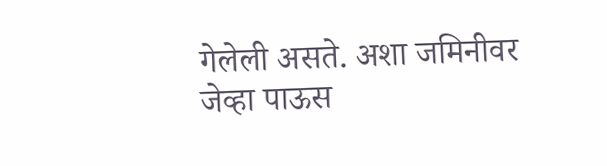गेलेली असते. अशा जमिनीवर जेव्हा पाऊस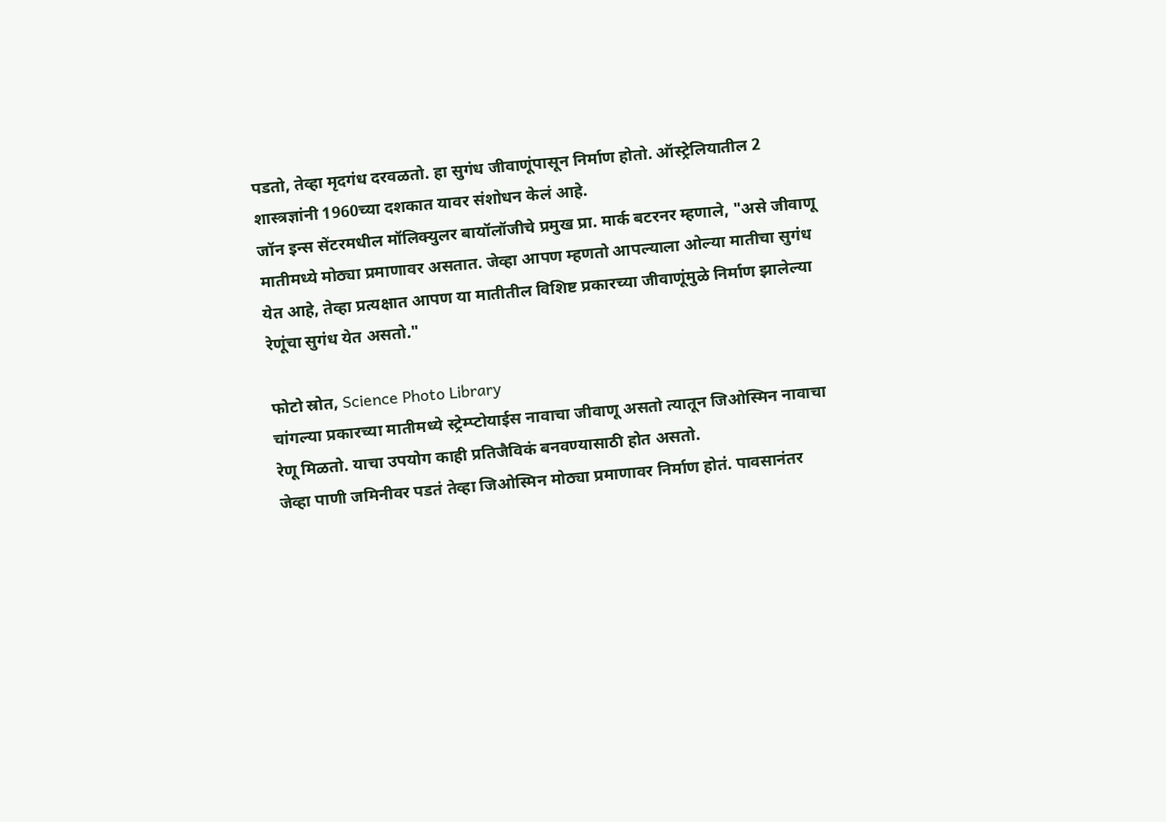पडतो, तेव्हा मृदगंध दरवळतो. हा सुगंध जीवाणूंपासून निर्माण होतो. ऑस्ट्रेलियातील 2 शास्त्रज्ञांनी 1960च्या दशकात यावर संशोधन केलं आहे.
जॉन इन्स सेंटरमधील मॉलिक्युलर बायॉलॉजीचे प्रमुख प्रा. मार्क बटरनर म्हणाले, "असे जीवाणू मातीमध्ये मोठ्या प्रमाणावर असतात. जेव्हा आपण म्हणतो आपल्याला ओल्या मातीचा सुगंध येत आहे, तेव्हा प्रत्यक्षात आपण या मातीतील विशिष्ट प्रकारच्या जीवाणूंमुळे निर्माण झालेल्या रेणूंचा सुगंध येत असतो."

फोटो स्रोत, Science Photo Library
चांगल्या प्रकारच्या मातीमध्ये स्ट्रेम्प्टोयाईस नावाचा जीवाणू असतो त्यातून जिओस्मिन नावाचा रेणू मिळतो. याचा उपयोग काही प्रतिजैविकं बनवण्यासाठी होत असतो.
जेव्हा पाणी जमिनीवर पडतं तेव्हा जिओस्मिन मोठ्या प्रमाणावर निर्माण होतं. पावसानंतर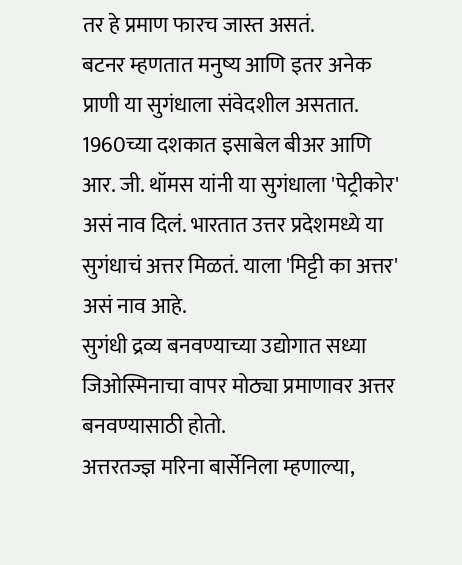तर हे प्रमाण फारच जास्त असतं.
बटनर म्हणतात मनुष्य आणि इतर अनेक प्राणी या सुगंधाला संवेदशील असतात.
1960च्या दशकात इसाबेल बीअर आणि आर. जी. थॉमस यांनी या सुगंधाला 'पेट्रीकोर' असं नाव दिलं. भारतात उत्तर प्रदेशमध्ये या सुगंधाचं अत्तर मिळतं. याला 'मिट्टी का अत्तर' असं नाव आहे.
सुगंधी द्रव्य बनवण्याच्या उद्योगात सध्या जिओस्मिनाचा वापर मोठ्या प्रमाणावर अत्तर बनवण्यासाठी होतो.
अत्तरतज्ज्ञ मरिना बार्सेनिला म्हणाल्या,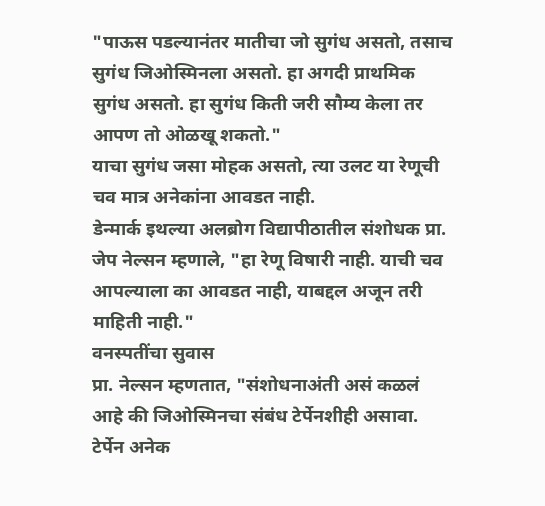"पाऊस पडल्यानंतर मातीचा जो सुगंध असतो, तसाच सुगंध जिओस्मिनला असतो. हा अगदी प्राथमिक सुगंध असतो. हा सुगंध किती जरी सौम्य केला तर आपण तो ओळखू शकतो."
याचा सुगंध जसा मोहक असतो, त्या उलट या रेणूची चव मात्र अनेकांना आवडत नाही.
डेन्मार्क इथल्या अलब्रोग विद्यापीठातील संशोधक प्रा. जेप नेल्सन म्हणाले, "हा रेणू विषारी नाही. याची चव आपल्याला का आवडत नाही, याबद्दल अजून तरी माहिती नाही."
वनस्पतींचा सुवास
प्रा. नेल्सन म्हणतात, "संशोधनाअंती असं कळलं आहे की जिओस्मिनचा संबंध टेर्पेनशीही असावा. टेर्पेन अनेक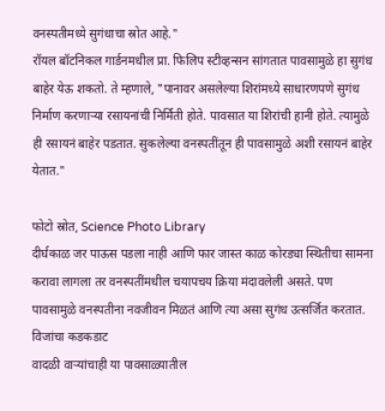वनस्पतीमध्ये सुगंधाचा स्रोत आहे."
रॉयल बॉटनिकल गार्डनमधील प्रा. फिलिप स्टीव्हन्सन सांगतात पावसामुळे हा सुगंध बाहेर येऊ शकतो. ते म्हणाले, "पानावर असलेल्या शिरांमध्ये साधारणपणे सुगंध निर्माण करणाऱ्या रसायनांची निर्मिती होते. पावसात या शिरांची हानी होते. त्यामुळे ही रसायनं बाहेर पडतात. सुकलेल्या वनस्पतींतून ही पावसामुळे अशी रसायनं बाहेर येतात."

फोटो स्रोत, Science Photo Library
दीर्घकाळ जर पाऊस पडला नाही आणि फार जास्त काळ कोरड्या स्थितीचा सामना करावा लागला तर वनस्पतींमधील चयापचय क्रिया मंदावलेली असते. पण पावसामुळे वनस्पतीना नवजीवन मिळतं आणि त्या असा सुगंध उत्सर्जित करतात.
विजांचा कडकडाट
वादळी वाऱ्यांचाही या पावसाळ्यातील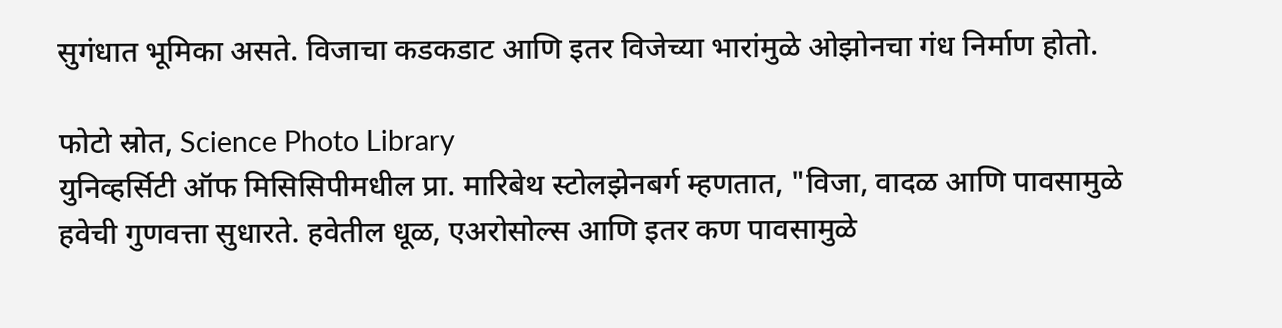सुगंधात भूमिका असते. विजाचा कडकडाट आणि इतर विजेच्या भारांमुळे ओझोनचा गंध निर्माण होतो.

फोटो स्रोत, Science Photo Library
युनिव्हर्सिटी ऑफ मिसिसिपीमधील प्रा. मारिबेथ स्टोलझेनबर्ग म्हणतात, "विजा, वादळ आणि पावसामुळे हवेची गुणवत्ता सुधारते. हवेतील धूळ, एअरोसोल्स आणि इतर कण पावसामुळे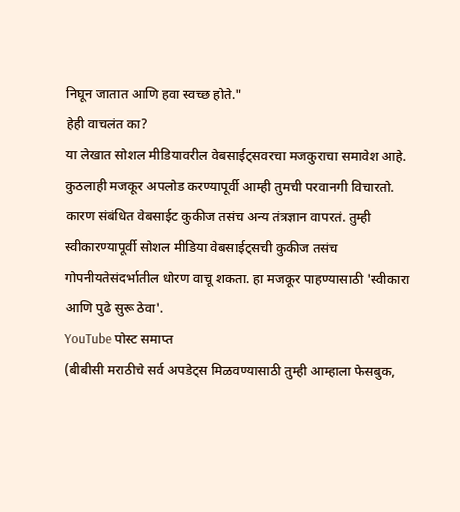निघून जातात आणि हवा स्वच्छ होते."
हेही वाचलंत का?
या लेखात सोशल मीडियावरील वेबसाईट्सवरचा मजकुराचा समावेश आहे. कुठलाही मजकूर अपलोड करण्यापूर्वी आम्ही तुमची परवानगी विचारतो. कारण संबंधित वेबसाईट कुकीज तसंच अन्य तंत्रज्ञान वापरतं. तुम्ही स्वीकारण्यापूर्वी सोशल मीडिया वेबसाईट्सची कुकीज तसंच गोपनीयतेसंदर्भातील धोरण वाचू शकता. हा मजकूर पाहण्यासाठी 'स्वीकारा आणि पुढे सुरू ठेवा'.
YouTube पोस्ट समाप्त
(बीबीसी मराठीचे सर्व अपडेट्स मिळवण्यासाठी तुम्ही आम्हाला फेसबुक,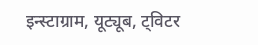इन्स्टाग्राम, यूट्यूब, ट्विटर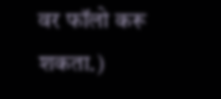वर फॉलो करू शकता.)